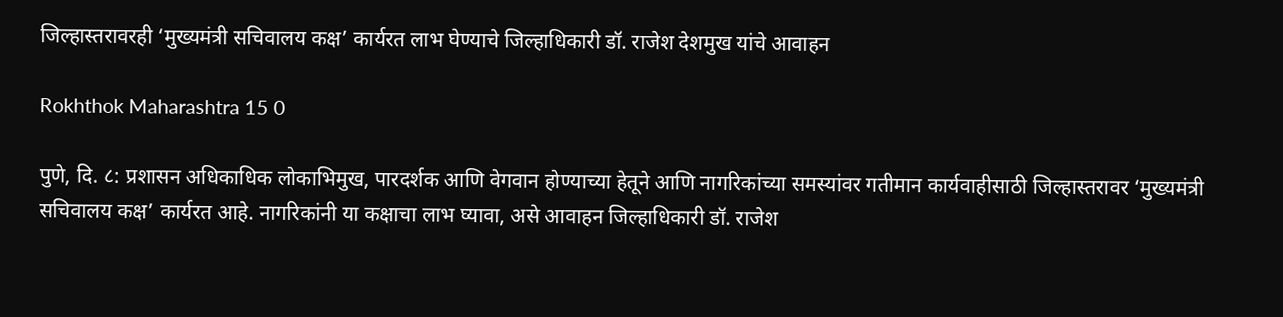जिल्हास्तरावरही ‘मुख्यमंत्री सचिवालय कक्ष’ कार्यरत लाभ घेण्याचे जिल्हाधिकारी डॉ. राजेश देशमुख यांचे आवाहन

Rokhthok Maharashtra 15 0

पुणे, दि. ८: प्रशासन अधिकाधिक लोकाभिमुख, पारदर्शक आणि वेगवान होण्याच्या हेतूने आणि नागरिकांच्या समस्यांवर गतीमान कार्यवाहीसाठी जिल्हास्तरावर ‘मुख्यमंत्री सचिवालय कक्ष’ कार्यरत आहे. नागरिकांनी या कक्षाचा लाभ घ्यावा, असे आवाहन जिल्हाधिकारी डॉ. राजेश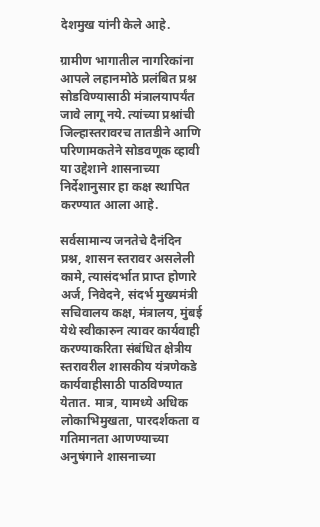देशमुख यांनी केले आहे.

ग्रामीण भागातील नागरिकांना आपले लहानमोठे प्रलंबित प्रश्न सोडविण्यासाठी मंत्रालयापर्यंत जावे लागू नये. त्यांच्या प्रश्नांची जिल्हास्तरावरच तातडीने आणि परिणामकतेने सोडवणूक व्हावी या उद्देशाने शासनाच्या निर्देशानुसार हा कक्ष स्थापित करण्यात आला आहे.

सर्वसामान्य जनतेचे दैनंदिन प्रश्न, शासन स्तरावर असलेली कामे, त्यासंदर्भात प्राप्त होणारे अर्ज, निवेदने, संदर्भ मुख्यमंत्री सचिवालय कक्ष, मंत्रालय, मुंबई येथे स्वीकारुन त्यावर कार्यवाही करण्याकरिता संबंधित क्षेत्रीय स्तरावरील शासकीय यंत्रणेकडे कार्यवाहीसाठी पाठविण्यात येतात. मात्र, यामध्ये अधिक लोकाभिमुखता, पारदर्शकता व गतिमानता आणण्याच्या अनुषंगाने शासनाच्या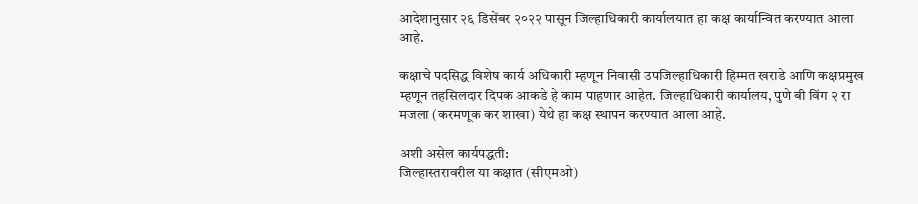आदेशानुसार २६ डिसेंबर २०२२ पासून जिल्हाधिकारी कार्यालयात हा कक्ष कार्यान्वित करण्यात आला आहे.

कक्षाचे पदसिद्ध विशेष कार्य अधिकारी म्हणून निवासी उपजिल्हाधिकारी हिम्मत खराडे आणि कक्षप्रमुख म्हणून तहसिलदार दिपक आकडे हे काम पाहणार आहेत. जिल्हाधिकारी कार्यालय, पुणे बी विंग २ रा मजला (करमणूक कर शाखा) येथे हा कक्ष स्थापन करण्यात आला आहे.

अशी असेल कार्यपद्धती:
जिल्हास्तरावरील या कक्षात (सीएमओ)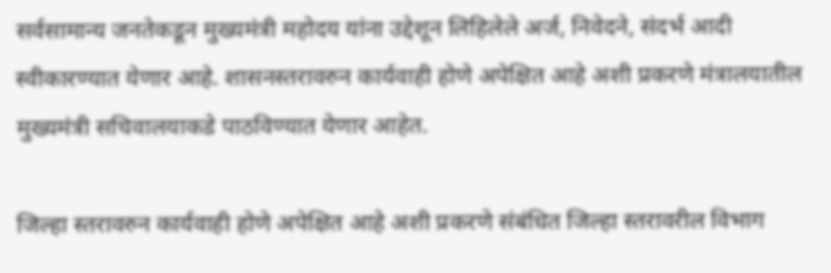सर्वसामान्य जनतेकडून मुख्यमंत्री महोदय यांना उद्देशून लिहिलेले अर्ज, निवेदने, संदर्भ आदी स्वीकारण्यात येणार आहे. शासनस्तरावरुन कार्यवाही होणे अपेक्षित आहे अशी प्रकरणे मंत्रालयातील मुख्यमंत्री सचिवालयाकडे पाठविण्यात येणार आहेत.

जिल्हा स्तरावरुन कार्यवाही होणे अपेक्षित आहे अशी प्रकरणे संबंधित जिल्हा स्तरावरील विभाग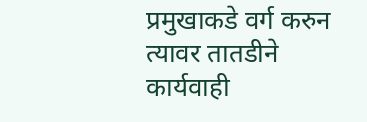प्रमुखाकडे वर्ग करुन त्यावर तातडीने कार्यवाही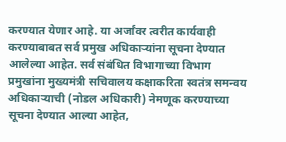करण्यात येणार आहे. या अर्जांवर त्वरीत कार्यवाही करण्याबाबत सर्व प्रमुख अधिकाऱ्यांना सूचना देण्यात आलेल्या आहेत. सर्व संबंधित विभागाच्या विभाग प्रमुखांना मुख्यमंत्री सचिवालय कक्षाकरिता स्वतंत्र समन्वय अधिकाऱ्याची (नोडल अधिकारी) नेमणूक करण्याच्या सूचना देण्यात आल्या आहेत,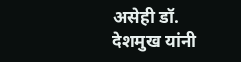असेही डॉ. देशमुख यांनी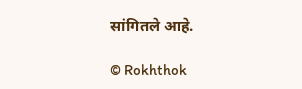सांगितले आहे.

© Rokhthok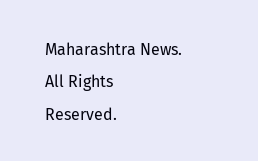Maharashtra News. All Rights Reserved.